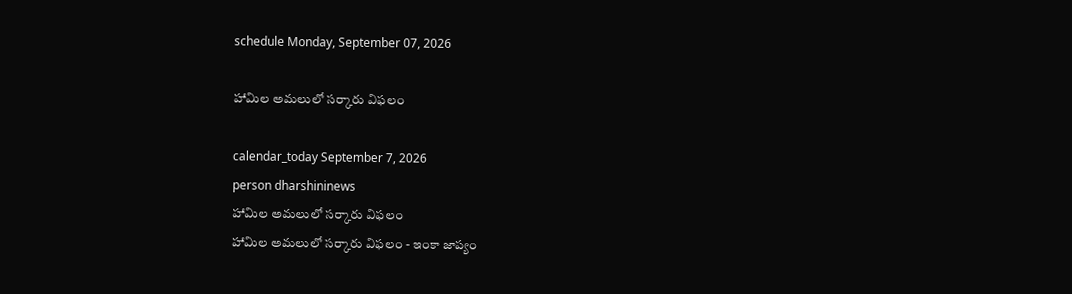schedule Monday, September 07, 2026

హామిల అమలులో సర్కారు విఫలం

calendar_today September 7, 2026
person dharshininews
హామిల అమలులో సర్కారు విఫలం
హామిల అమలులో సర్కారు విఫలం - ఇంకా జాప్యం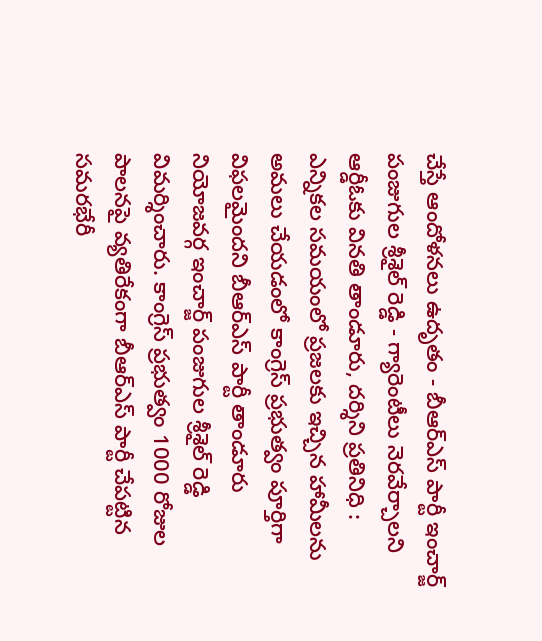చేస్తే ఆందోళనలు ఉదృతం - బీఆర్ఎస్ పార్టీ ఇంచార్జ్ పంజుగుల శ్రీశైల్ రెడ్డి - గ్యారెంటీలు నెరవేర్చాలని ఆర్డీఓకు వినతి తాండూరు, దర్శిని ప్రతినిధి : ఎన్నికల సమయంలో ప్రజలకు ఇచ్చిన హామీలను అమలు చేయడంలో కాంగ్రెస్ ప్రభుత్వం పూర్తిగా విఫలమైందని బీఆర్ఎస్ పార్టీ తాండూరు నియోజవర్గ ఇంచార్జ్ పంజుగుల శ్రీశైల్ రెడ్డి విమర్శించారు. కాంగ్రెస్ ప్రభుత్వం 1000 రోజుల పాలనపై వ్యతిరేకంగా బీఆర్ఎస్ పార్టీ చేపట్టిన సమరభేరీ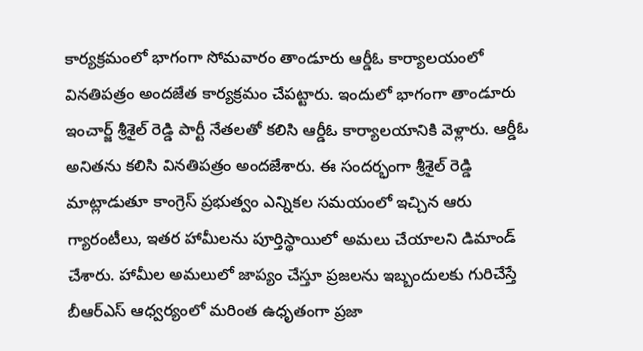కార్యక్రమంలో భాగంగా సోమవారం తాండూరు ఆర్డీఓ కార్యాలయంలో వినతిపత్రం అందజేత కార్యక్రమం చేపట్టారు. ఇందులో భాగంగా తాండూరు ఇంచార్జ్ శ్రీశైల్ రెడ్డి పార్టీ నేతలతో కలిసి ఆర్డీఓ కార్యాలయానికి వెళ్లారు. ఆర్డీఓ అనితను కలిసి వినతిపత్రం అందజేశారు. ఈ సందర్భంగా శ్రీశైల్ రెడ్డి మాట్లాడుతూ కాంగ్రెస్ ప్రభుత్వం ఎన్నికల సమయంలో ఇచ్చిన ఆరు గ్యారంటీలు, ఇతర హామీలను పూర్తిస్థాయిలో అమలు చేయాలని డిమాండ్ చేశారు. హామీల అమలులో జాప్యం చేస్తూ ప్రజలను ఇబ్బందులకు గురిచేస్తే బీఆర్ఎస్ ఆధ్వర్యంలో మరింత ఉధృతంగా ప్రజా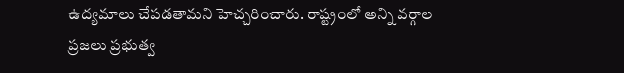ఉద్యమాలు చేపడతామని హెచ్చరించారు. రాష్ట్రంలో అన్ని వర్గాల ప్రజలు ప్రభుత్వ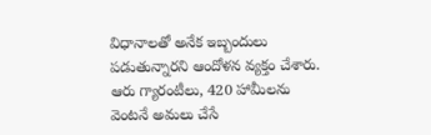విధానాలతో అనేక ఇబ్బందులు పడుతున్నారని ఆందోళన వ్యక్తం చేశారు. ఆరు గ్యారంటీలు, 420 హామీలను వెంటనే అమలు చేసే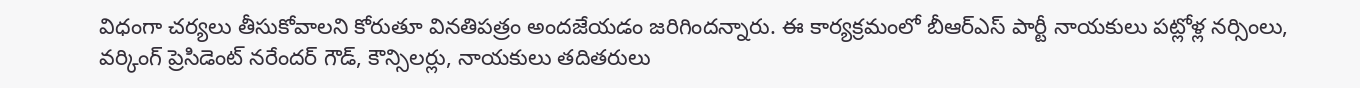విధంగా చర్యలు తీసుకోవాలని కోరుతూ వినతిపత్రం అందజేయడం జరిగిందన్నారు. ఈ కార్యక్రమంలో బీఆర్ఎస్ పార్టీ నాయకులు పట్లోళ్ల నర్సింలు, వర్కింగ్ ప్రెసిడెంట్ నరేందర్ గౌడ్, కౌన్సిలర్లు, నాయకులు తదితరులు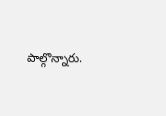పాల్గొన్నారు.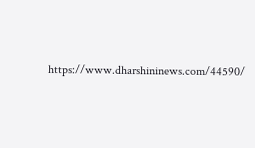https://www.dharshininews.com/44590/